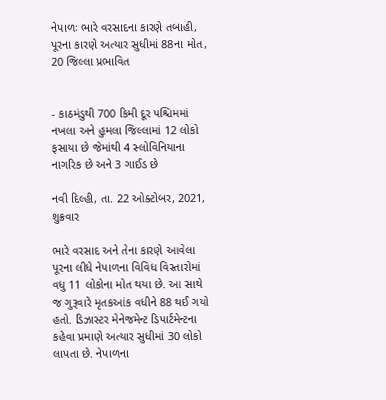નેપાળઃ ભારે વરસાદના કારણે તબાહી, પૂરના કારણે અત્યાર સુધીમાં 88ના મોત, 20 જિલ્લા પ્રભાવિત


- કાઠમંડુથી 700 કિમી દૂર પશ્ચિમમાં નખલા અને હુમલા જિલ્લામાં 12 લોકો ફસાયા છે જેમાંથી 4 સ્લોવિનિયાના નાગરિક છે અને 3 ગાઈડ છે

નવી દિલ્હી, તા. 22 ઓક્ટોબર, 2021, શુક્રવાર

ભારે વરસાદ અને તેના કારણે આવેલા પૂરના લીધે નેપાળના વિવિધ વિસ્તારોમાં વધુ 11 લોકોના મોત થયા છે. આ સાથે જ ગુરૂવારે મૃતકઆંક વધીને 88 થઈ ગયો હતો. ડિઝાસ્ટર મેનેજમેન્ટ ડિપાર્ટમેન્ટના કહેવા પ્રમાણે અત્યાર સુધીમાં 30 લોકો લાપતા છે. નેપાળના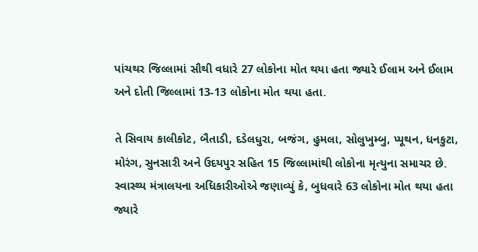પાંચથર જિલ્લામાં સૌથી વધારે 27 લોકોના મોત થયા હતા જ્યારે ઈલામ અને ઈલામ અને દોતી જિલ્લામાં 13-13 લોકોના મોત થયા હતા.

તે સિવાય કાલીકોટ, બૈતાડી, દડેલધુરા, બજંગ, હુમલા, સોલુખુમ્બુ, પ્યૂથન, ધનકુટા, મોરંગ, સુનસારી અને ઉદયપુર સહિત 15 જિલ્લામાંથી લોકોના મૃત્યુના સમાચર છે. સ્વાસ્થ્ય મંત્રાલયના અધિકારીઓએ જણાવ્યું કે, બુધવારે 63 લોકોના મોત થયા હતા જ્યારે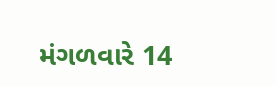મંગળવારે 14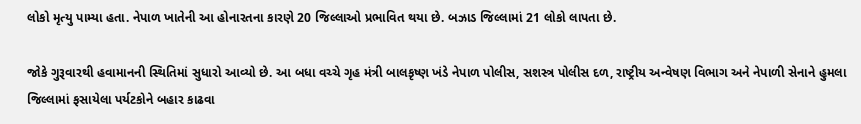લોકો મૃત્યુ પામ્યા હતા. નેપાળ ખાતેની આ હોનારતના કારણે 20 જિલ્લાઓ પ્રભાવિત થયા છે. બઝાડ જિલ્લામાં 21 લોકો લાપતા છે.

જોકે ગુરૂવારથી હવામાનની સ્થિતિમાં સુધારો આવ્યો છે. આ બધા વચ્ચે ગૃહ મંત્રી બાલકૃષ્ણ ખંડે નેપાળ પોલીસ, સશસ્ત્ર પોલીસ દળ, રાષ્ટ્રીય અન્વેષણ વિભાગ અને નેપાળી સેનાને હુમલા જિલ્લામાં ફસાયેલા પર્યટકોને બહાર કાઢવા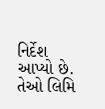નિર્દેશ આપ્યો છે. તેઓ લિમિ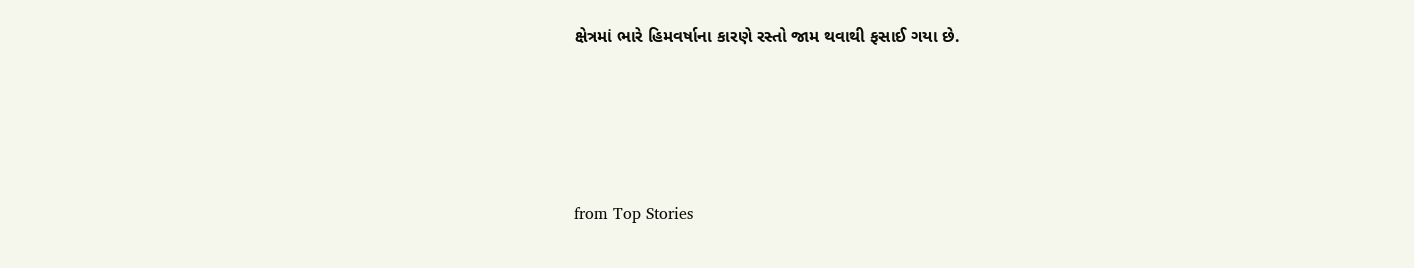ક્ષેત્રમાં ભારે હિમવર્ષાના કારણે રસ્તો જામ થવાથી ફસાઈ ગયા છે.




from Top Stories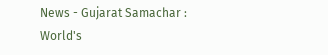News - Gujarat Samachar : World's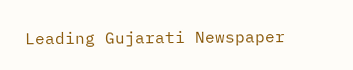Leading Gujarati Newspaper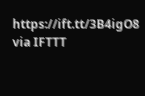https://ift.tt/3B4igO8
via IFTTT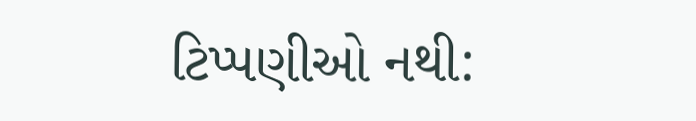ટિપ્પણીઓ નથી: